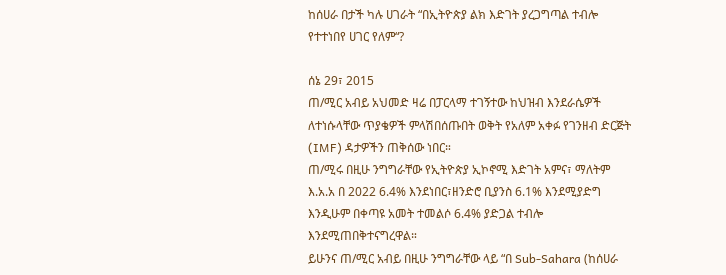ከሰሀራ በታች ካሉ ሀገራት “በኢትዮጵያ ልክ እድገት ያረጋግጣል ተብሎ የተተነበየ ሀገር የለም“?

ሰኔ 29፣ 2015
ጠ/ሚር አብይ አህመድ ዛሬ በፓርላማ ተገኝተው ከህዝብ እንደራሴዎች ለተነሱላቸው ጥያቄዎች ምላሽበሰጡበት ወቅት የአለም አቀፉ የገንዘብ ድርጅት (IMF) ዳታዎችን ጠቅሰው ነበር።
ጠ/ሚሩ በዚሁ ንግግራቸው የኢትዮጵያ ኢኮኖሚ እድገት አምና፣ ማለትም እ.አ.አ በ 2022 6.4% እንደነበር፣ዘንድሮ ቢያንስ 6.1% እንደሚያድግ እንዲሁም በቀጣዩ አመት ተመልሶ 6.4% ያድጋል ተብሎ እንደሚጠበቅተናግረዋል።
ይሁንና ጠ/ሚር አብይ በዚሁ ንግግራቸው ላይ “በ Sub-Sahara (ከሰሀራ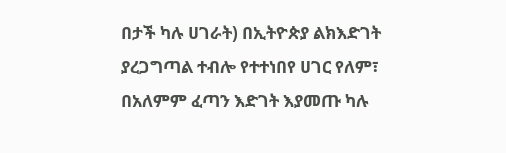በታች ካሉ ሀገራት) በኢትዮጵያ ልክእድገት ያረጋግጣል ተብሎ የተተነበየ ሀገር የለም፣ በአለምም ፈጣን እድገት እያመጡ ካሉ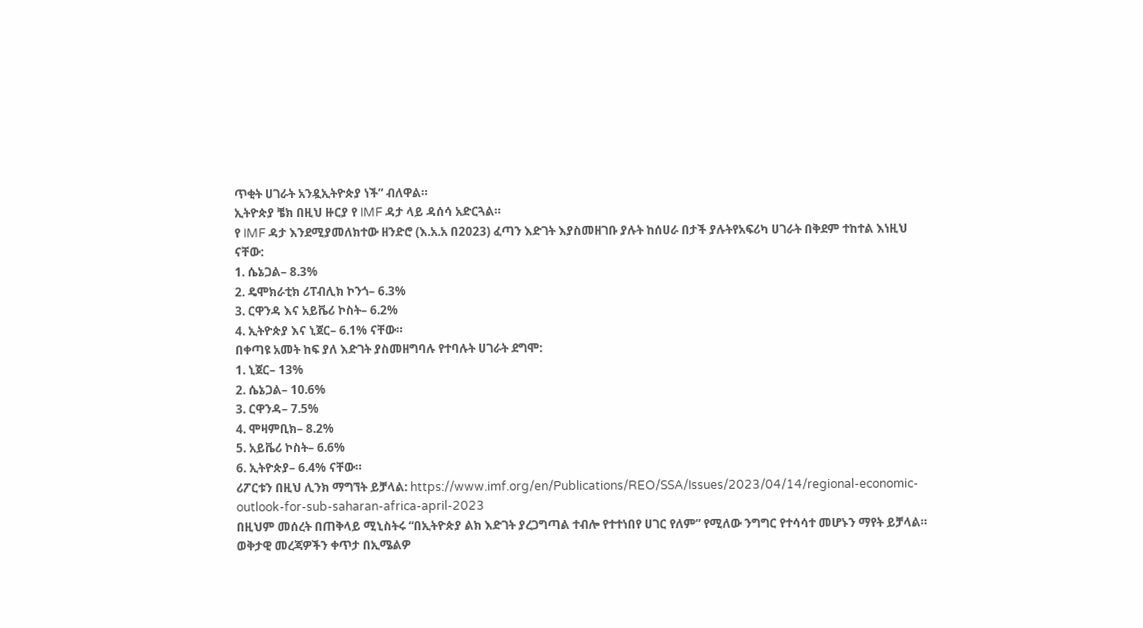ጥቂት ሀገራት አንዷኢትዮጵያ ነች” ብለዋል።
ኢትዮጵያ ቼክ በዚህ ዙርያ የ IMF ዳታ ላይ ዳሰሳ አድርጓል።
የ IMF ዳታ እንደሚያመለክተው ዘንድሮ (እ.አ.አ በ2023) ፈጣን እድገት እያስመዘገቡ ያሉት ከሰሀራ በታች ያሉትየአፍሪካ ሀገራት በቅደም ተከተል እነዚህ ናቸው:
1. ሴኔጋል– 8.3%
2. ዴሞክራቲክ ሪፐብሊክ ኮንጎ– 6.3%
3. ርዋንዳ እና አይቬሪ ኮስት– 6.2%
4. ኢትዮጵያ እና ኒጀር– 6.1% ናቸው።
በቀጣዩ አመት ከፍ ያለ እድገት ያስመዘግባሉ የተባሉት ሀገራት ደግሞ:
1. ኒጀር– 13%
2. ሴኔጋል– 10.6%
3. ርዋንዳ– 7.5%
4. ሞዛምቢክ– 8.2%
5. አይቬሪ ኮስት– 6.6%
6. ኢትዮጵያ– 6.4% ናቸው።
ሪፖርቱን በዚህ ሊንክ ማግኘት ይቻላል: https://www.imf.org/en/Publications/REO/SSA/Issues/2023/04/14/regional-economic-outlook-for-sub-saharan-africa-april-2023
በዚህም መሰረት በጠቅላይ ሚኒስትሩ “በኢትዮጵያ ልክ እድገት ያረጋግጣል ተብሎ የተተነበየ ሀገር የለም” የሚለው ንግግር የተሳሳተ መሆኑን ማየት ይቻላል።
ወቅታዊ መረጃዎችን ቀጥታ በኢሜልዎ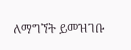ለማግኘት ይመዝገቡ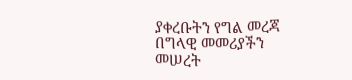ያቀረቡትን የግል መረጃ በግላዊ መመሪያችን መሠረት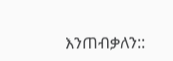እንጠብቃለን::